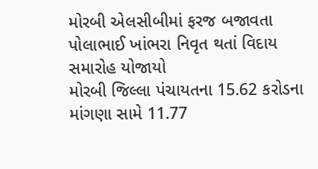મોરબી એલસીબીમાં ફરજ બજાવતા પોલાભાઈ ખાંભરા નિવૃત થતાં વિદાય સમારોહ યોજાયો
મોરબી જિલ્લા પંચાયતના 15.62 કરોડના માંગણા સામે 11.77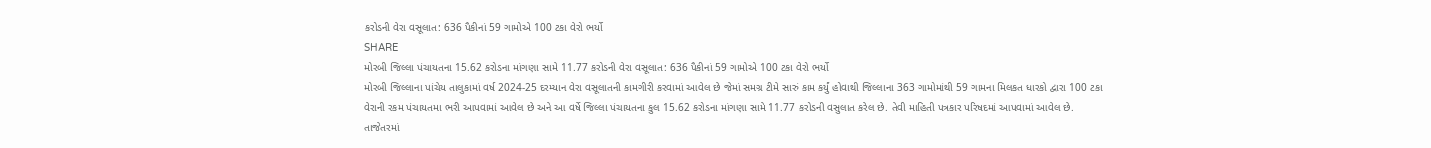કરોડની વેરા વસૂલાત: 636 પૈકીનાં 59 ગામોએ 100 ટકા વેરો ભર્યો
SHARE
મોરબી જિલ્લા પંચાયતના 15.62 કરોડના માંગણા સામે 11.77 કરોડની વેરા વસૂલાત: 636 પૈકીનાં 59 ગામોએ 100 ટકા વેરો ભર્યો
મોરબી જિલ્લાના પાંચેય તાલુકામાં વર્ષ 2024-25 દરમ્યાન વેરા વસૂલાતની કામગીરી કરવામાં આવેલ છે જેમાં સમગ્ર ટીમે સારું કામ કર્યું હોવાથી જિલ્લાના 363 ગામોમાંથી 59 ગામના મિલકત ધારકો દ્વારા 100 ટકા વેરાની રકમ પંચાયતમા ભરી આપવામાં આવેલ છે અને આ વર્ષે જિલ્લા પંચાયતના કુલ 15.62 કરોડના માંગણા સામે 11.77 કરોડની વસુલાત કરેલ છે. તેવી માહિતી પત્રકાર પરિષદમાં આપવામાં આવેલ છે.
તાજેતરમાં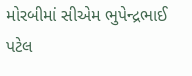મોરબીમાં સીએમ ભુપેન્દ્રભાઈ પટેલ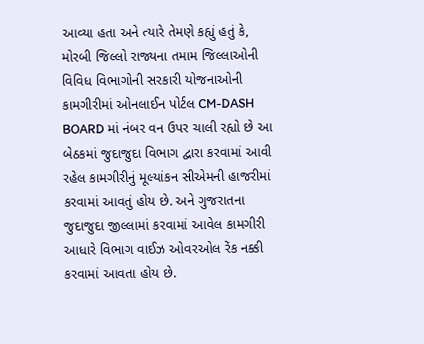આવ્યા હતા અને ત્યારે તેમણે કહ્યું હતું કે, મોરબી જિલ્લો રાજ્યના તમામ જિલ્લાઓની વિવિધ વિભાગોની સરકારી યોજનાઓની કામગીરીમાં ઓનલાઈન પોર્ટલ CM-DASH BOARD માં નંબર વન ઉપર ચાલી રહ્યો છે આ બેઠકમાં જુદાજુદા વિભાગ દ્વારા કરવામાં આવી રહેલ કામગીરીનું મૂલ્યાંકન સીએમની હાજરીમાં કરવામાં આવતું હોય છે. અને ગુજરાતના જુદાજુદા જીલ્લામાં કરવામાં આવેલ કામગીરી આધારે વિભાગ વાઈઝ ઓવરઓલ રેંક નક્કી કરવામાં આવતા હોય છે.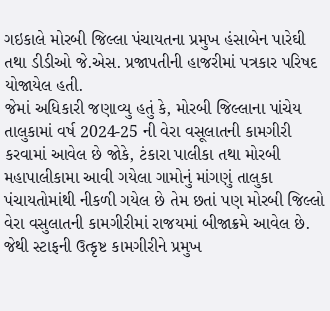ગઇકાલે મોરબી જિલ્લા પંચાયતના પ્રમુખ હંસાબેન પારેઘી તથા ડીડીઓ જે.એસ. પ્રજાપતીની હાજરીમાં પત્રકાર પરિષદ યોજાયેલ હતી.
જેમાં અધિકારી જણાવ્યુ હતું કે, મોરબી જિલ્લાના પાંચેય તાલુકામાં વર્ષ 2024-25 ની વેરા વસૂલાતની કામગીરી કરવામાં આવેલ છે જોકે, ટંકારા પાલીકા તથા મોરબી મહાપાલીકામા આવી ગયેલા ગામોનું માંગણું તાલુકા પંચાયતોમાંથી નીકળી ગયેલ છે તેમ છતાં પણ મોરબી જિલ્લો વેરા વસુલાતની કામગીરીમાં રાજયમાં બીજાક્રમે આવેલ છે. જેથી સ્ટાફની ઉત્કૃષ્ટ કામગીરીને પ્રમુખ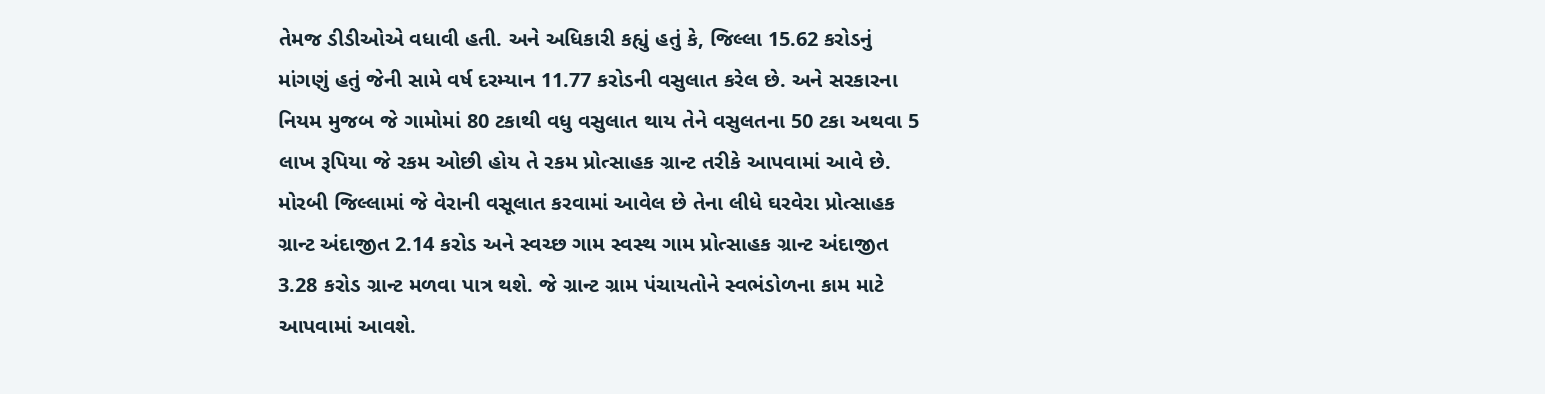તેમજ ડીડીઓએ વધાવી હતી. અને અધિકારી કહ્યું હતું કે, જિલ્લા 15.62 કરોડનું માંગણું હતું જેની સામે વર્ષ દરમ્યાન 11.77 કરોડની વસુલાત કરેલ છે. અને સરકારના નિયમ મુજબ જે ગામોમાં 80 ટકાથી વધુ વસુલાત થાય તેને વસુલતના 50 ટકા અથવા 5 લાખ રૂપિયા જે રકમ ઓછી હોય તે રકમ પ્રોત્સાહક ગ્રાન્ટ તરીકે આપવામાં આવે છે.
મોરબી જિલ્લામાં જે વેરાની વસૂલાત કરવામાં આવેલ છે તેના લીધે ઘરવેરા પ્રોત્સાહક ગ્રાન્ટ અંદાજીત 2.14 કરોડ અને સ્વચ્છ ગામ સ્વસ્થ ગામ પ્રોત્સાહક ગ્રાન્ટ અંદાજીત 3.28 કરોડ ગ્રાન્ટ મળવા પાત્ર થશે. જે ગ્રાન્ટ ગ્રામ પંચાયતોને સ્વભંડોળના કામ માટે આપવામાં આવશે.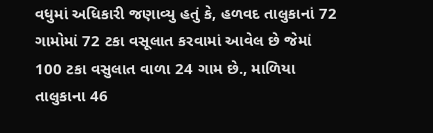વધુમાં અધિકારી જણાવ્યુ હતું કે, હળવદ તાલુકાનાં 72 ગામોમાં 72 ટકા વસૂલાત કરવામાં આવેલ છે જેમાં 100 ટકા વસુલાત વાળા 24 ગામ છે., માળિયા તાલુકાના 46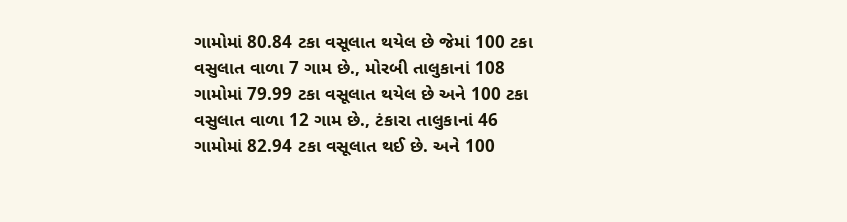ગામોમાં 80.84 ટકા વસૂલાત થયેલ છે જેમાં 100 ટકા વસુલાત વાળા 7 ગામ છે., મોરબી તાલુકાનાં 108 ગામોમાં 79.99 ટકા વસૂલાત થયેલ છે અને 100 ટકા વસુલાત વાળા 12 ગામ છે., ટંકારા તાલુકાનાં 46 ગામોમાં 82.94 ટકા વસૂલાત થઈ છે. અને 100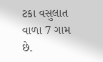ટકા વસુલાત વાળા 7 ગામ છે.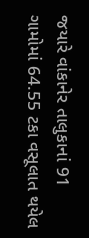જયારે વાંકાનેર તાલુકાનાં 91 ગામોમાં 64.55 ટકા વસૂલાત થયેલ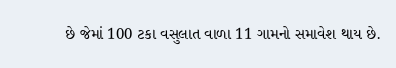છે જેમાં 100 ટકા વસુલાત વાળા 11 ગામનો સમાવેશ થાય છે.